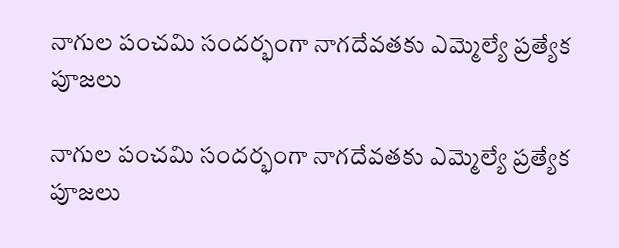నాగుల పంచమి సందర్భంగా నాగదేవతకు ఎమ్మెల్యే ప్రత్యేక పూజలు

నాగుల పంచమి సందర్భంగా నాగదేవతకు ఎమ్మెల్యే ప్రత్యేక పూజలు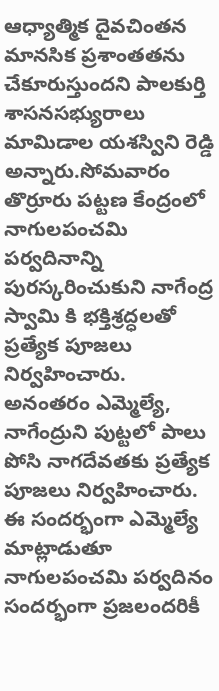ఆధ్యాత్మిక దైవచింతన మానసిక ప్రశాంతతను చేకూరుస్తుందని పాలకుర్తి శాసనసభ్యురాలు మామిడాల యశస్విని రెడ్డి అన్నారు.సోమవారం తొర్రూరు పట్టణ కేంద్రంలో నాగులపంచమి పర్వదినాన్ని పురస్కరించుకుని నాగేంద్ర స్వామి కి భక్తిశ్రద్ధలతో ప్రత్యేక పూజలు నిర్వహించారు. అనంతరం ఎమ్మెల్యే, నాగేంద్రుని పుట్టలో పాలు పోసి నాగదేవతకు ప్రత్యేక పూజలు నిర్వహించారు. ఈ సందర్భంగా ఎమ్మెల్యే మాట్లాడుతూ నాగులపంచమి పర్వదినం సందర్భంగా ప్రజలందరికీ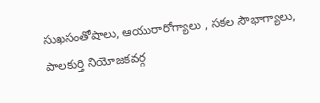సుఖసంతోషాలు, ఆయురారోగ్యాలు , సకల సౌభాగ్యాలు, పాలకుర్తి నియోజకవర్గ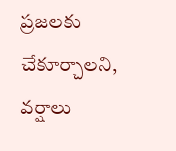ప్రజలకు చేకూర్చాలని, వర్షాలు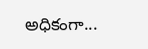అధికంగా...